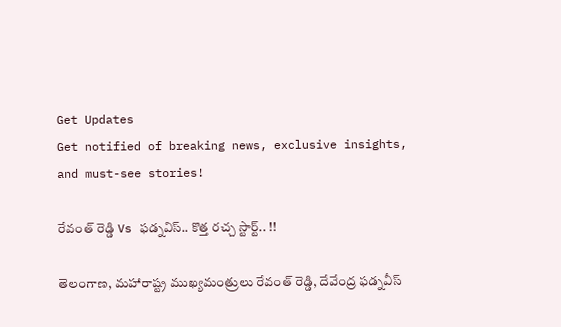Get Updates
Get notified of breaking news, exclusive insights, and must-see stories!

రేవంత్ రెడ్డి Vs ఫడ్నవిస్.. కొత్త రచ్చ స్టార్ట్.. !!

తెలంగాణ, మహారాష్ట్ర ముఖ్యమంత్రులు రేవంత్ రెడ్డి, దేవేంద్ర ఫడ్నవీస్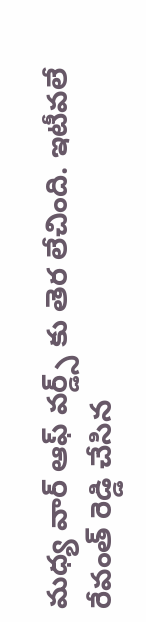మధ్య వార్ ఆఫ్ వర్డ్స్ కు తెర లేచింది. ఇటీవలే రేవంత్ రెడ్డి చేసిన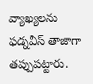వ్యాఖ్యలను ఫడ్నవీస్ తాజాగా తప్పుపట్టారు.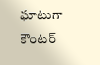ఘాటుగా కౌంటర్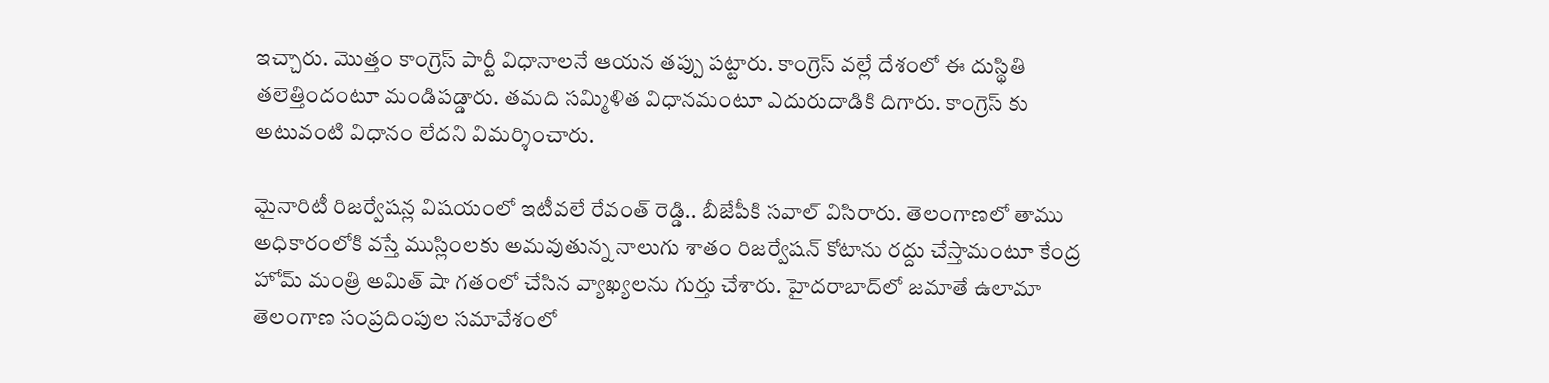ఇచ్చారు. మొత్తం కాంగ్రెస్ పార్టీ విధానాలనే ఆయన తప్పు పట్టారు. కాంగ్రెస్ వల్లే దేశంలో ఈ దుస్థితి తలెత్తిందంటూ మండిపడ్డారు. తమది సమ్మిళిత విధానమంటూ ఎదురుదాడికి దిగారు. కాంగ్రెస్ కు అటువంటి విధానం లేదని విమర్శించారు.

మైనారిటీ రిజర్వేషన్ల విషయంలో ఇటీవలే రేవంత్ రెడ్డి.. బీజేపీకి సవాల్ విసిరారు. తెలంగాణలో తాము అధికారంలోకి వస్తే ముస్లింలకు అమవుతున్న నాలుగు శాతం రిజర్వేషన్ కోటాను రద్దు చేస్తామంటూ కేంద్ర హోమ్ మంత్రి అమిత్ షా గతంలో చేసిన వ్యాఖ్యలను గుర్తు చేశారు. హైదరాబాద్‌లో జమాతే ఉలామా తెలంగాణ సంప్రదింపుల సమావేశంలో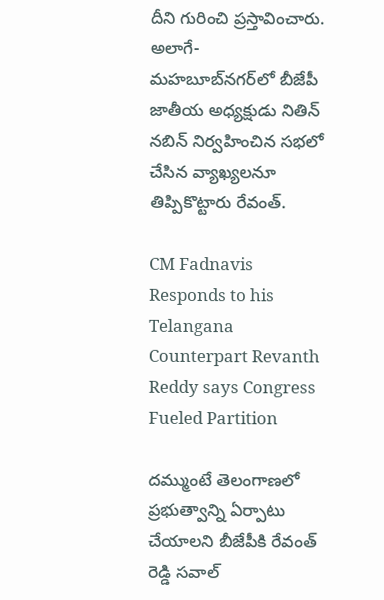దీని గురించి ప్రస్తావించారు. అలాగే- మహబూబ్‌నగర్‌లో బీజేపీ జాతీయ అధ్యక్షుడు నితిన్ నబిన్ నిర్వహించిన సభలో చేసిన వ్యాఖ్యలనూ తిప్పికొట్టారు రేవంత్.

CM Fadnavis Responds to his Telangana Counterpart Revanth Reddy says Congress Fueled Partition

దమ్ముంటే తెలంగాణలో ప్రభుత్వాన్ని ఏర్పాటు చేయాలని బీజేపీకి రేవంత్ రెడ్డి సవాల్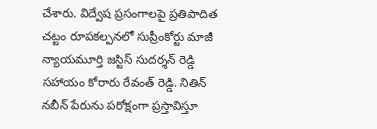చేశారు. విద్వేష ప్రసంగాలపై ప్రతిపాదిత చట్టం రూపకల్పనలో సుప్రీంకోర్టు మాజీ న్యాయమూర్తి జస్టిస్ సుదర్శన్ రెడ్డి సహాయం కోరారు రేవంత్ రెడ్డి. నితిన్ నబీన్ పేరును పరోక్షంగా ప్రస్తావిస్తూ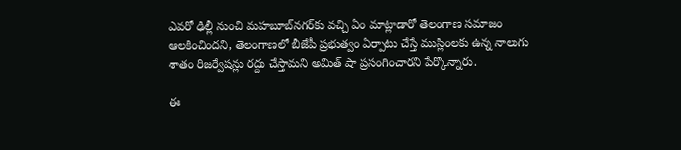ఎవరో ఢిల్లీ నుంచి మహబూబ్‌నగర్‌కు వచ్చి ఏం మాట్లాడారో తెలంగాణ సమాజం ఆలకించిందని, తెలంగాణలో బీజేపీ ప్రభుత్వం ఏర్పాటు చేస్తే ముస్లింలకు ఉన్న నాలుగు శాతం రిజర్వేషన్లు రద్దు చేస్తామని అమిత్ షా ప్రసంగించారని పేర్కొన్నారు.

ఈ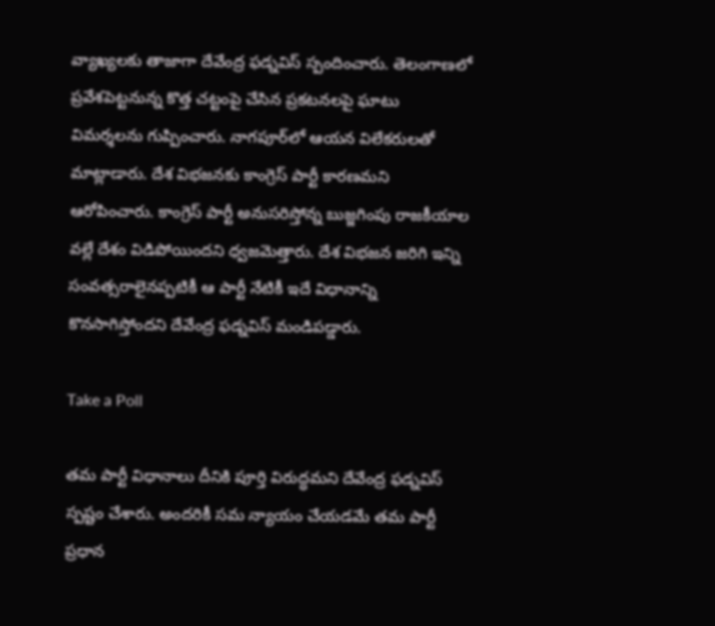వ్యాఖ్యలకు తాజాగా దేవేంద్ర ఫడ్నవిస్ స్పందించారు. తెలంగాణలో ప్రవేశపెట్టనున్న కొత్త చట్టంపై చేసిన ప్రకటనలపై ఘాటు విమర్శలను గుప్పించారు. నాగపూర్‌లో ఆయన విలేకరులతో మాట్లాడారు. దేశ విభజనకు కాంగ్రెస్ పార్టీ కారణమని ఆరోపించారు. కాంగ్రెస్ పార్టీ అనుసరిస్తోన్న బుజ్జగింపు రాజకీయాల వల్లే దేశం విడిపోయిందని ధ్వజమెత్తారు. దేశ విభజన జరిగి ఇన్ని సంవత్సరాలైనప్పటికీ ఆ పార్టీ నేటికీ ఇదే విధానాన్ని కొనసాగిస్తోందని దేవేంద్ర ఫడ్నవిస్ మండిపడ్డారు.

Take a Poll

తమ పార్టీ విధానాలు దీనికి పూర్తి విరుద్ధమని దేవేంద్ర ఫడ్నవిస్ స్పష్టం చేశారు. అందరికీ సమ న్యాయం చేయడమే తమ పార్టీ ప్రధాన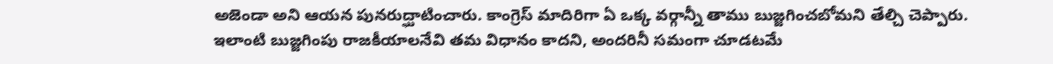అజెండా అని ఆయన పునరుద్ఘాటించారు. కాంగ్రెస్ మాదిరిగా ఏ ఒక్క వర్గాన్నీ తాము బుజ్జగించబోమని తేల్చి చెప్పారు. ఇలాంటి బుజ్జగింపు రాజకీయాలనేవి తమ విధానం కాదని, అందరినీ సమంగా చూడటమే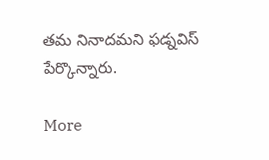తమ నినాదమని ఫడ్నవిస్ పేర్కొన్నారు.

More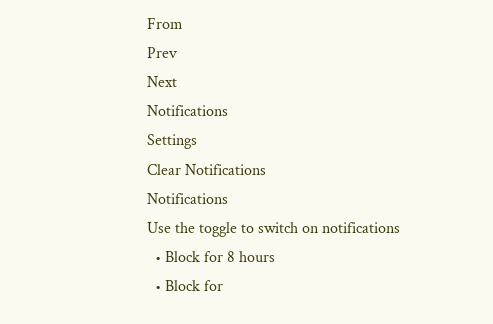From
Prev
Next
Notifications
Settings
Clear Notifications
Notifications
Use the toggle to switch on notifications
  • Block for 8 hours
  • Block for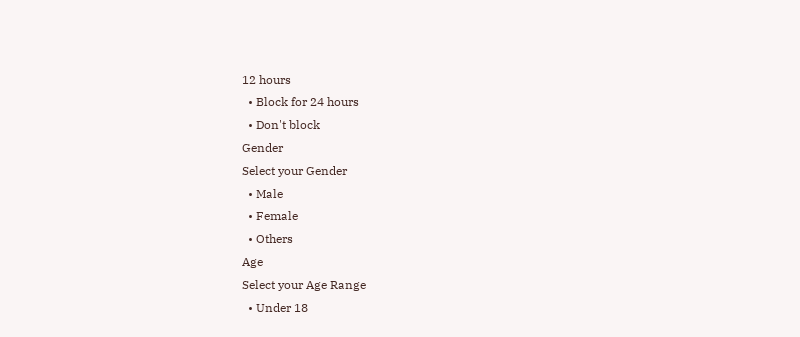12 hours
  • Block for 24 hours
  • Don't block
Gender
Select your Gender
  • Male
  • Female
  • Others
Age
Select your Age Range
  • Under 18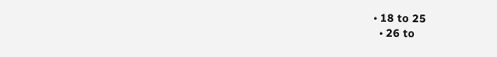• 18 to 25
  • 26 to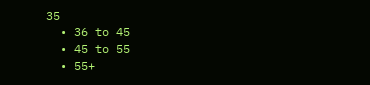35
  • 36 to 45
  • 45 to 55
  • 55+